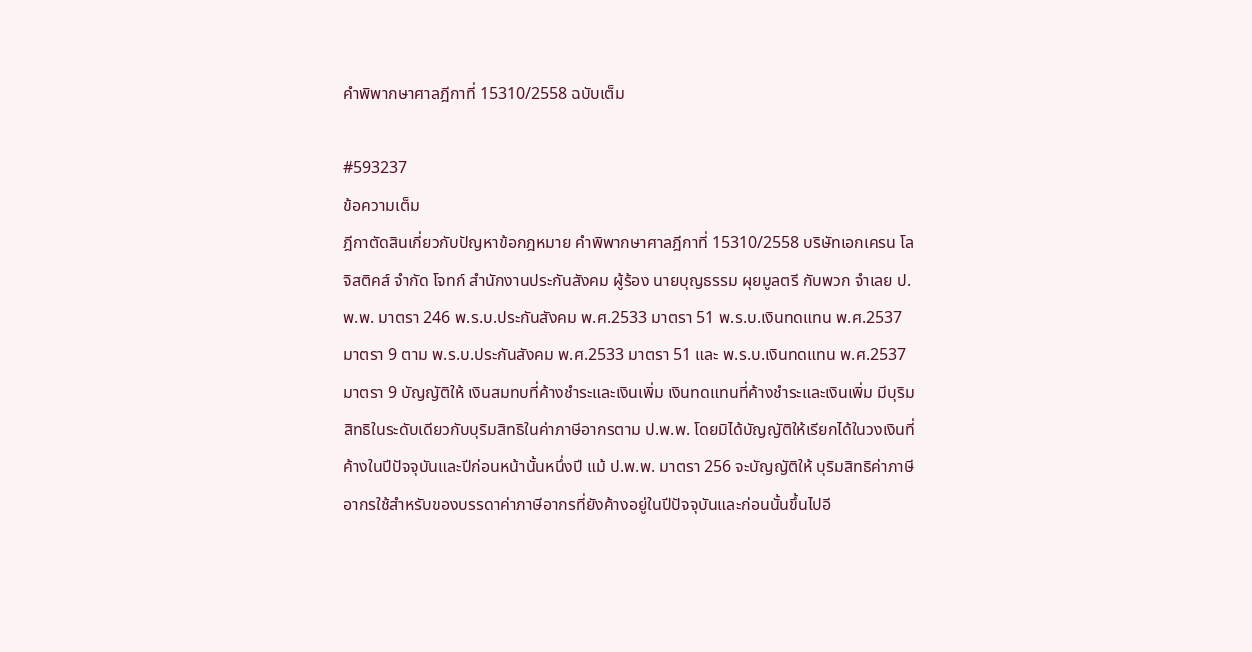คำพิพากษาศาลฎีกาที่ 15310/2558 ฉบับเต็ม

#593237
ข้อความเต็ม
ฎีกาตัดสินเกี่ยวกับปัญหาข้อกฎหมาย คำพิพากษาศาลฎีกาที่ 15310/2558 บริษัทเอกเครน โลจิสติคส์ จำกัด โจทก์ สำนักงานประกันสังคม ผู้ร้อง นายบุญธรรม ผุยมูลตรี กับพวก จำเลย ป.พ.พ. มาตรา 246 พ.ร.บ.ประกันสังคม พ.ศ.2533 มาตรา 51 พ.ร.บ.เงินทดแทน พ.ศ.2537 มาตรา 9 ตาม พ.ร.บ.ประกันสังคม พ.ศ.2533 มาตรา 51 และ พ.ร.บ.เงินทดแทน พ.ศ.2537 มาตรา 9 บัญญัติให้ เงินสมทบที่ค้างชำระและเงินเพิ่ม เงินทดแทนที่ค้างชำระและเงินเพิ่ม มีบุริมสิทธิในระดับเดียวกับบุริมสิทธิในค่าภาษีอากรตาม ป.พ.พ. โดยมิได้บัญญัติให้เรียกได้ในวงเงินที่ค้างในปีปัจจุบันและปีก่อนหน้านั้นหนึ่งปี แม้ ป.พ.พ. มาตรา 256 จะบัญญัติให้ บุริมสิทธิค่าภาษีอากรใช้สำหรับของบรรดาค่าภาษีอากรที่ยังค้างอยู่ในปีปัจจุบันและก่อนนั้นขึ้นไปอี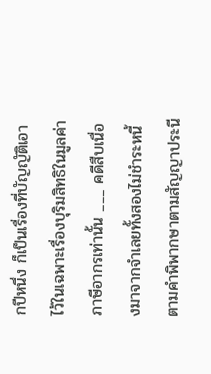กปีหนึ่ง ก็เป็นเรื่องที่บัญญัติเอาไว้ในเฉพาะเรื่องบุริมสิทธิในมูลค่าภาษีอากรเท่านั้น ___ คดีสืบเนื่องมาจากจำเลยทั้งสองไม่ชำระหนี้ตามคำพิพากษาตามสัญญาประนี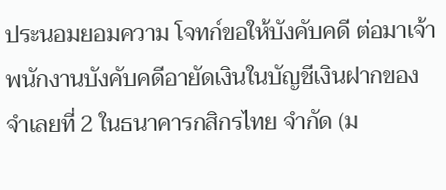ประนอมยอมความ โจทก์ขอให้บังคับคดี ต่อมาเจ้าพนักงานบังคับคดีอายัดเงินในบัญชีเงินฝากของจำเลยที่ 2 ในธนาคารกสิกรไทย จำกัด (ม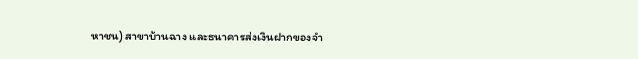หาชน) สาขาบ้านฉาง และธนาคารส่งเงินฝากของจำ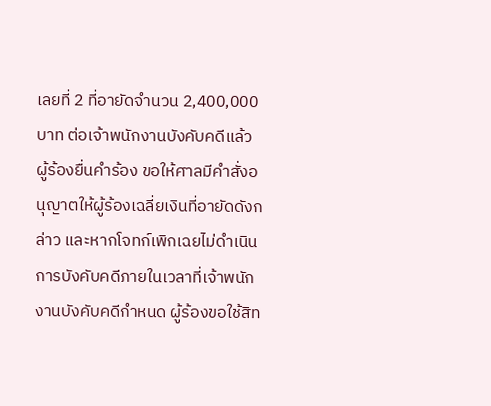เลยที่ 2 ที่อายัดจำนวน 2,400,000 บาท ต่อเจ้าพนักงานบังคับคดีแล้ว ผู้ร้องยื่นคำร้อง ขอให้ศาลมีคำสั่งอนุญาตให้ผู้ร้องเฉลี่ยเงินที่อายัดดังกล่าว และหากโจทก์เพิกเฉยไม่ดำเนินการบังคับคดีภายในเวลาที่เจ้าพนักงานบังคับคดีกำหนด ผู้ร้องขอใช้สิท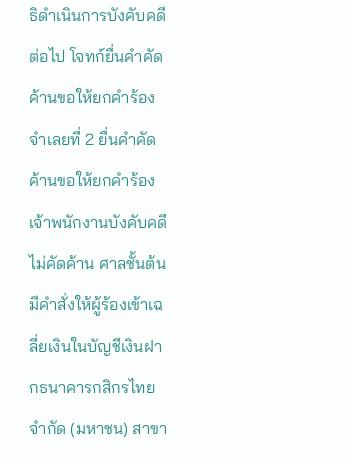ธิดำเนินการบังคับคดีต่อไป โจทก์ยื่นคำคัดค้านขอให้ยกคำร้อง จำเลยที่ 2 ยื่นคำคัดค้านขอให้ยกคำร้อง เจ้าพนักงานบังคับคดีไม่คัดค้าน ศาลชั้นต้นมีคำสั่งให้ผู้ร้องเข้าเฉลี่ยเงินในบัญชีเงินฝากธนาคารกสิกรไทย จำกัด (มหาชน) สาขา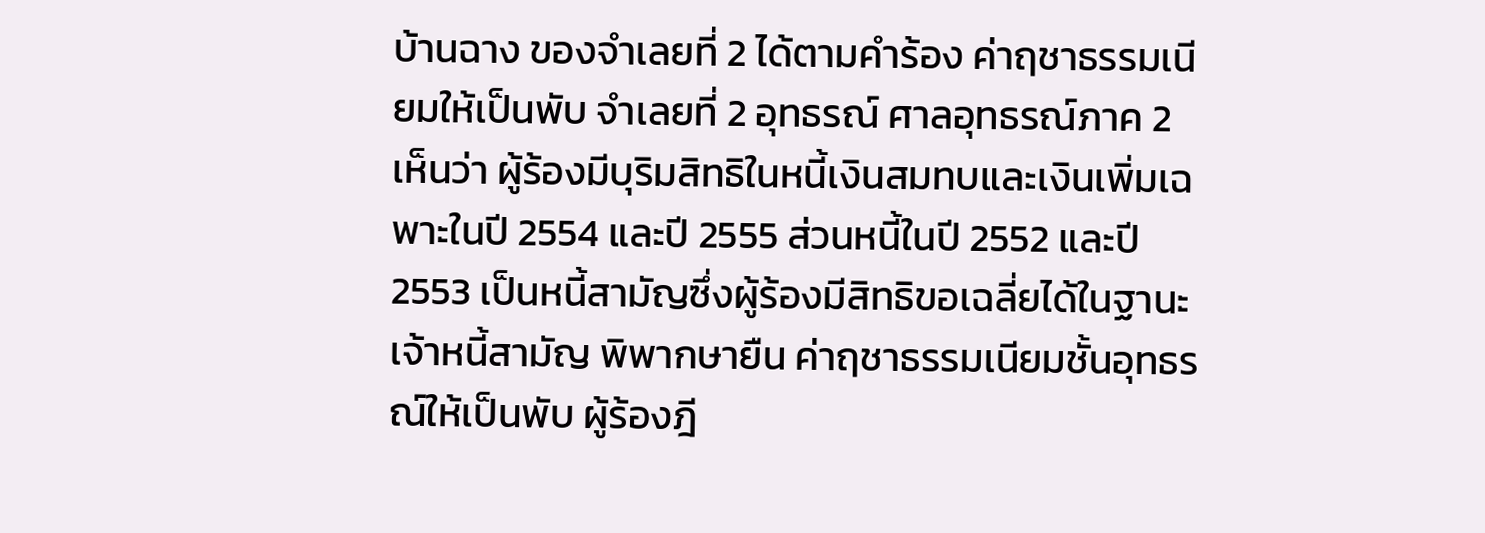บ้านฉาง ของจำเลยที่ 2 ได้ตามคำร้อง ค่าฤชาธรรมเนียมให้เป็นพับ จำเลยที่ 2 อุทธรณ์ ศาลอุทธรณ์ภาค 2 เห็นว่า ผู้ร้องมีบุริมสิทธิในหนี้เงินสมทบและเงินเพิ่มเฉพาะในปี 2554 และปี 2555 ส่วนหนี้ในปี 2552 และปี 2553 เป็นหนี้สามัญซึ่งผู้ร้องมีสิทธิขอเฉลี่ยได้ในฐานะเจ้าหนี้สามัญ พิพากษายืน ค่าฤชาธรรมเนียมชั้นอุทธรณ์ให้เป็นพับ ผู้ร้องฎี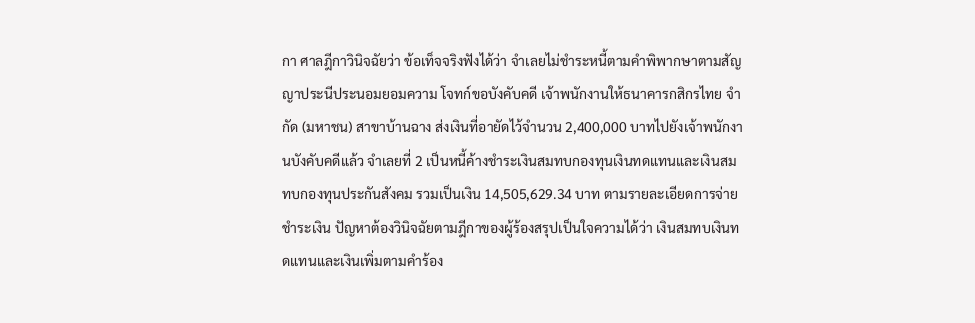กา ศาลฎีกาวินิจฉัยว่า ข้อเท็จจริงฟังได้ว่า จำเลยไม่ชำระหนี้ตามคำพิพากษาตามสัญญาประนีประนอมยอมความ โจทก์ขอบังคับคดี เจ้าพนักงานให้ธนาคารกสิกรไทย จำกัด (มหาชน) สาขาบ้านฉาง ส่งเงินที่อายัดไว้จำนวน 2,400,000 บาทไปยังเจ้าพนักงานบังคับคดีแล้ว จำเลยที่ 2 เป็นหนี้ค้างชำระเงินสมทบกองทุนเงินทดแทนและเงินสมทบกองทุนประกันสังคม รวมเป็นเงิน 14,505,629.34 บาท ตามรายละเอียดการจ่ายชำระเงิน ปัญหาต้องวินิจฉัยตามฎีกาของผู้ร้องสรุปเป็นใจความได้ว่า เงินสมทบเงินทดแทนและเงินเพิ่มตามคำร้อง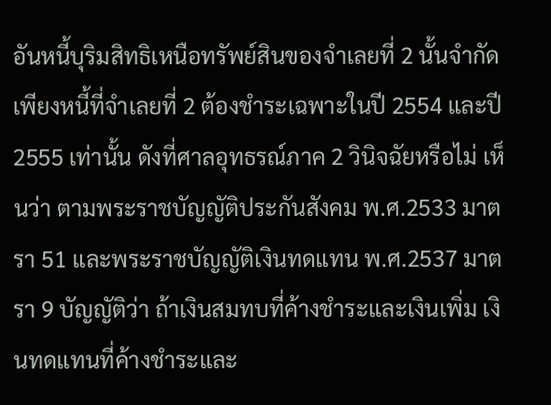อันหนี้บุริมสิทธิเหนือทรัพย์สินของจำเลยที่ 2 นั้นจำกัดเพียงหนี้ที่จำเลยที่ 2 ต้องชำระเฉพาะในปี 2554 และปี 2555 เท่านั้น ดังที่ศาลอุทธรณ์ภาค 2 วินิจฉัยหรือไม่ เห็นว่า ตามพระราชบัญญัติประกันสังคม พ.ศ.2533 มาตรา 51 และพระราชบัญญัติเงินทดแทน พ.ศ.2537 มาตรา 9 บัญญัติว่า ถ้าเงินสมทบที่ค้างชำระและเงินเพิ่ม เงินทดแทนที่ค้างชำระและ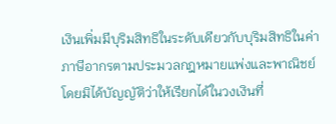เงินเพิ่มมีบุริมสิทธิในระดับเดียวกับบุริมสิทธิในค่าภาษีอากรตามประมวลกฎหมายแพ่งและพาณิชย์โดยมิได้บัญญัติว่าให้เรียกได้ในวงเงินที่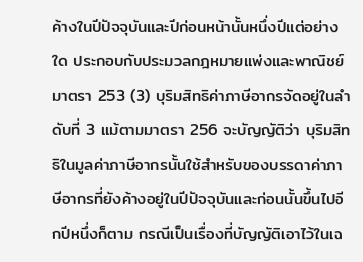ค้างในปีปัจจุบันและปีก่อนหน้านั้นหนึ่งปีแต่อย่างใด ประกอบกับประมวลกฎหมายแพ่งและพาณิชย์ มาตรา 253 (3) บุริมสิทธิค่าภาษีอากรจัดอยู่ในลำดับที่ 3 แม้ตามมาตรา 256 จะบัญญัติว่า บุริมสิทธิในมูลค่าภาษีอากรนั้นใช้สำหรับของบรรดาค่าภาษีอากรที่ยังค้างอยู่ในปีปัจจุบันและก่อนนั้นขึ้นไปอีกปีหนึ่งก็ตาม กรณีเป็นเรื่องที่บัญญัติเอาไว้ในเฉ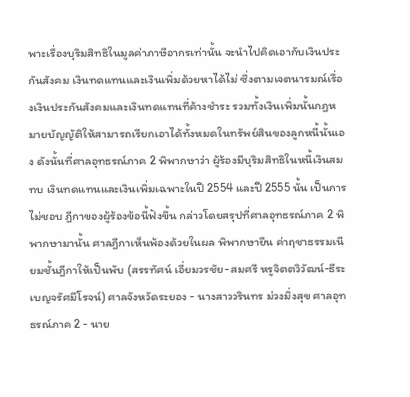พาะเรื่องบุริมสิทธิในมูลค่าภาษีอากรเท่านั้น จะนำไปคิดเอากับเงินประกันสังคม เงินทดแทนและเงินเพิ่มด้วยหาได้ไม่ ซึ่งตามเจตนารมณ์เรื่องเงินประกันสังคมและเงินทดแทนที่ค้างชำระ รวมทั้งเงินเพิ่มนั้นกฎหมายบัญญัติให้สามารถเรียกเอาได้ทั้งหมดในทรัพย์สินของลูกหนี้นั้นเอง ดังนั้นที่ศาลอุทธรณ์ภาค 2 พิพากษาว่า ผู้ร้องมีบุริมสิทธิในหนี้เงินสมทบ เงินทดแทนและเงินเพิ่มเฉพาะในปี 2554 และปี 2555 นั้น เป็นการไม่ชอบ ฎีกาของผู้ร้องข้อนี้ฟังขึ้น กล่าวโดยสรุปที่ศาลอุทธรณ์ภาค 2 พิพากษามานั้น ศาลฎีกาเห็นพ้องด้วยในผล พิพากษายืน ค่าฤชาธรรมเนียมชั้นฎีกาให้เป็นพับ (สรรทัศน์ เอี่ยมวรชัย-สมศรี หรูจิตตวิวัฒน์-ธีระ เบญจรัศมีโรจน์) ศาลจังหวัดระยอง - นางสาววรินทร ม่วงมิ่งสุข ศาลอุทธรณ์ภาค 2 - นาย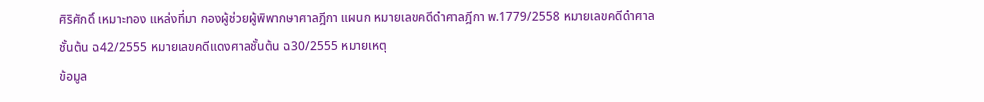ศิริศักดิ์ เหมาะทอง แหล่งที่มา กองผู้ช่วยผู้พิพากษาศาลฎีกา แผนก หมายเลขคดีดำศาลฎีกา พ.1779/2558 หมายเลขคดีดำศาลชั้นต้น ฉ42/2555 หมายเลขคดีแดงศาลชั้นต้น ฉ30/2555 หมายเหตุ
ข้อมูล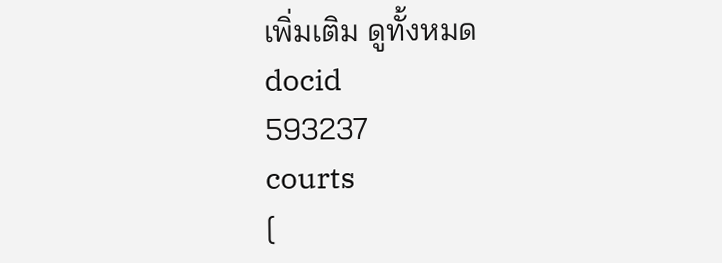เพิ่มเติม ดูทั้งหมด
docid
593237
courts
[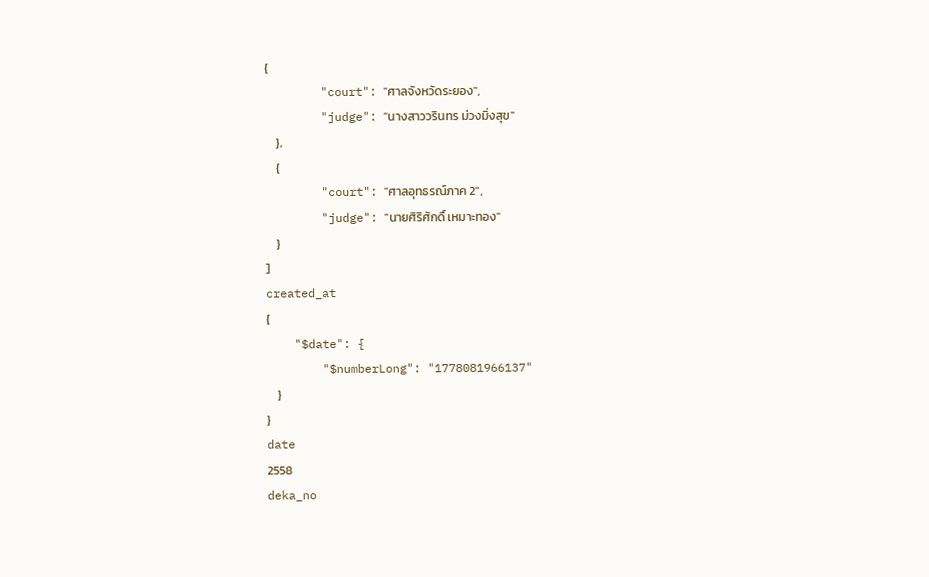{
        "court": "ศาลจังหวัดระยอง",
        "judge": "นางสาววรินทร ม่วงมิ่งสุข"
    },
    {
        "court": "ศาลอุทธรณ์ภาค 2",
        "judge": "นายศิริศักดิ์ เหมาะทอง"
    }
]
created_at
{
    "$date": {
        "$numberLong": "1778081966137"
    }
}
date
2558
deka_no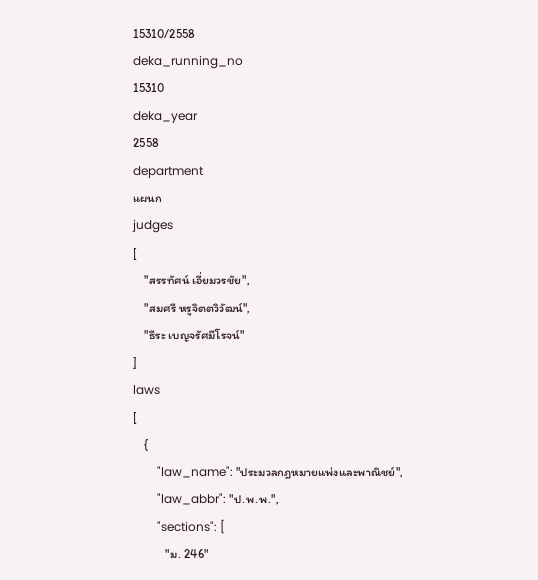15310/2558
deka_running_no
15310
deka_year
2558
department
แผนก
judges
[
    "สรรทัศน์ เอี่ยมวรชัย",
    "สมศรี หรูจิตตวิวัฒน์",
    "ธีระ เบญจรัศมีโรจน์"
]
laws
[
    {
        "law_name": "ประมวลกฎหมายแพ่งและพาณิชย์",
        "law_abbr": "ป.พ.พ.",
        "sections": [
            "ม. 246"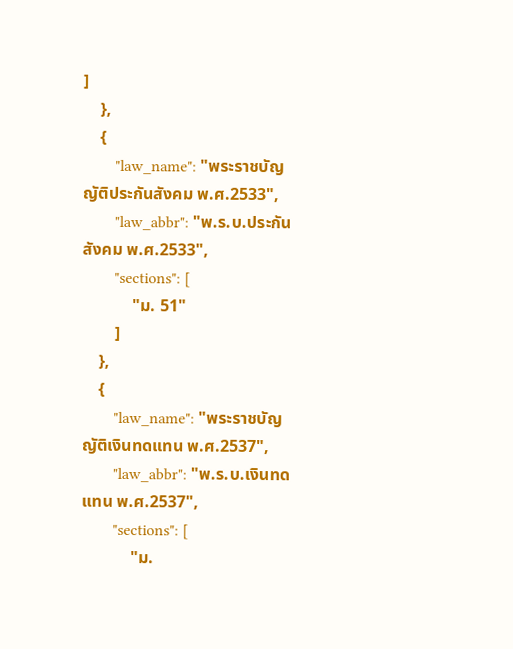]
    },
    {
        "law_name": "พระราชบัญญัติประกันสังคม พ.ศ.2533",
        "law_abbr": "พ.ร.บ.ประกันสังคม พ.ศ.2533",
        "sections": [
            "ม. 51"
        ]
    },
    {
        "law_name": "พระราชบัญญัติเงินทดแทน พ.ศ.2537",
        "law_abbr": "พ.ร.บ.เงินทดแทน พ.ศ.2537",
        "sections": [
            "ม.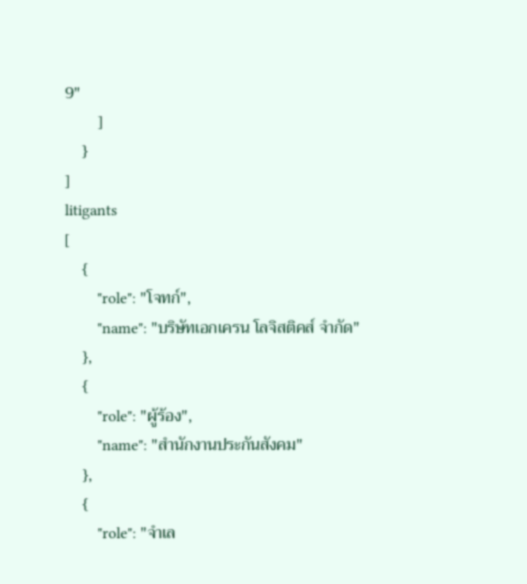9"
        ]
    }
]
litigants
[
    {
        "role": "โจทก์",
        "name": "บริษัทเอกเครน โลจิสติคส์ จำกัด"
    },
    {
        "role": "ผู้ร้อง",
        "name": "สำนักงานประกันสังคม"
    },
    {
        "role": "จำเล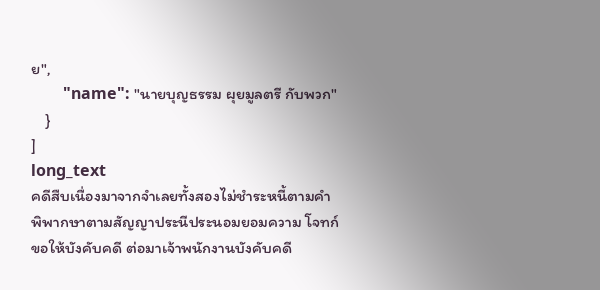ย",
        "name": "นายบุญธรรม ผุยมูลตรี กับพวก"
    }
]
long_text
คดีสืบเนื่องมาจากจำเลยทั้งสองไม่ชำระหนี้ตามคำพิพากษาตามสัญญาประนีประนอมยอมความ โจทก์ขอให้บังคับคดี ต่อมาเจ้าพนักงานบังคับคดี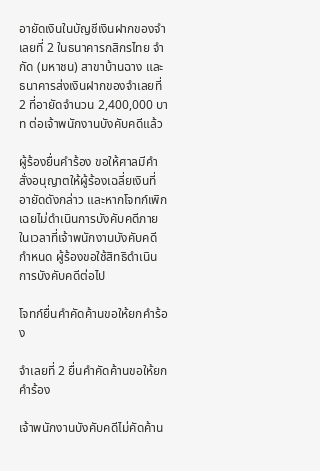อายัดเงินในบัญชีเงินฝากของจำเลยที่ 2 ในธนาคารกสิกรไทย จำกัด (มหาชน) สาขาบ้านฉาง และธนาคารส่งเงินฝากของจำเลยที่ 2 ที่อายัดจำนวน 2,400,000 บาท ต่อเจ้าพนักงานบังคับคดีแล้ว

ผู้ร้องยื่นคำร้อง ขอให้ศาลมีคำสั่งอนุญาตให้ผู้ร้องเฉลี่ยเงินที่อายัดดังกล่าว และหากโจทก์เพิกเฉยไม่ดำเนินการบังคับคดีภายในเวลาที่เจ้าพนักงานบังคับคดีกำหนด ผู้ร้องขอใช้สิทธิดำเนินการบังคับคดีต่อไป

โจทก์ยื่นคำคัดค้านขอให้ยกคำร้อง

จำเลยที่ 2 ยื่นคำคัดค้านขอให้ยกคำร้อง

เจ้าพนักงานบังคับคดีไม่คัดค้าน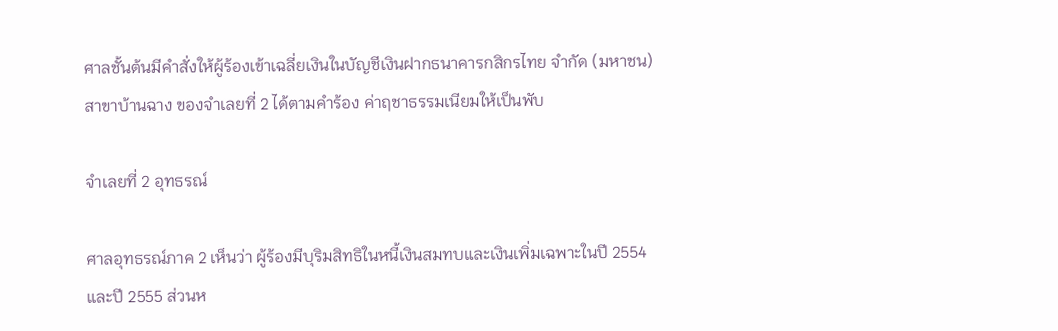ศาลชั้นต้นมีคำสั่งให้ผู้ร้องเข้าเฉลี่ยเงินในบัญชีเงินฝากธนาคารกสิกรไทย จำกัด (มหาชน) สาขาบ้านฉาง ของจำเลยที่ 2 ได้ตามคำร้อง ค่าฤชาธรรมเนียมให้เป็นพับ

จำเลยที่ 2 อุทธรณ์

ศาลอุทธรณ์ภาค 2 เห็นว่า ผู้ร้องมีบุริมสิทธิในหนี้เงินสมทบและเงินเพิ่มเฉพาะในปี 2554 และปี 2555 ส่วนห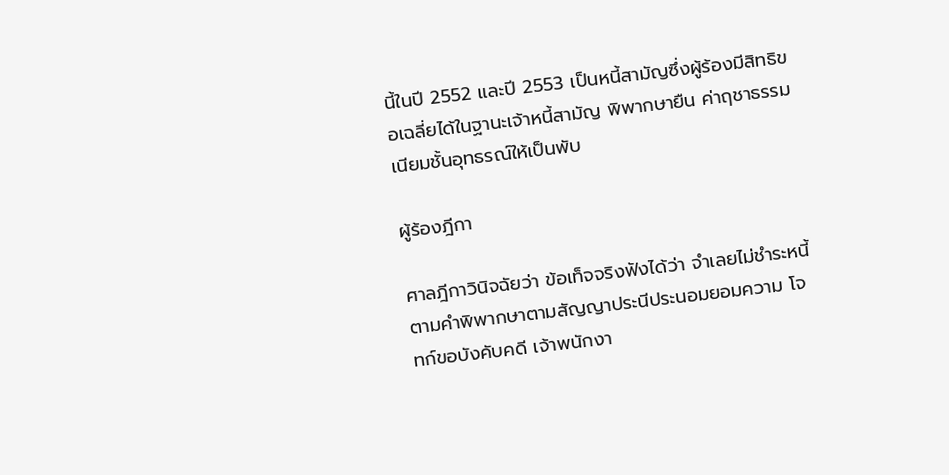นี้ในปี 2552 และปี 2553 เป็นหนี้สามัญซึ่งผู้ร้องมีสิทธิขอเฉลี่ยได้ในฐานะเจ้าหนี้สามัญ พิพากษายืน ค่าฤชาธรรมเนียมชั้นอุทธรณ์ให้เป็นพับ

ผู้ร้องฎีกา

ศาลฎีกาวินิจฉัยว่า ข้อเท็จจริงฟังได้ว่า จำเลยไม่ชำระหนี้ตามคำพิพากษาตามสัญญาประนีประนอมยอมความ โจทก์ขอบังคับคดี เจ้าพนักงา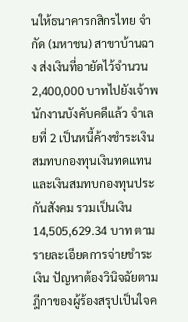นให้ธนาคารกสิกรไทย จำกัด (มหาชน) สาขาบ้านฉาง ส่งเงินที่อายัดไว้จำนวน 2,400,000 บาทไปยังเจ้าพนักงานบังคับคดีแล้ว จำเลยที่ 2 เป็นหนี้ค้างชำระเงินสมทบกองทุนเงินทดแทนและเงินสมทบกองทุนประกันสังคม รวมเป็นเงิน 14,505,629.34 บาท ตามรายละเอียดการจ่ายชำระเงิน ปัญหาต้องวินิจฉัยตามฎีกาของผู้ร้องสรุปเป็นใจค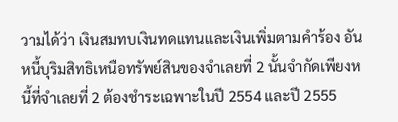วามได้ว่า เงินสมทบเงินทดแทนและเงินเพิ่มตามคำร้อง อันหนี้บุริมสิทธิเหนือทรัพย์สินของจำเลยที่ 2 นั้นจำกัดเพียงหนี้ที่จำเลยที่ 2 ต้องชำระเฉพาะในปี 2554 และปี 2555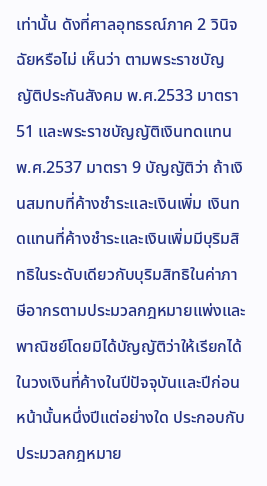เท่านั้น ดังที่ศาลอุทธรณ์ภาค 2 วินิจฉัยหรือไม่ เห็นว่า ตามพระราชบัญญัติประกันสังคม พ.ศ.2533 มาตรา 51 และพระราชบัญญัติเงินทดแทน พ.ศ.2537 มาตรา 9 บัญญัติว่า ถ้าเงินสมทบที่ค้างชำระและเงินเพิ่ม เงินทดแทนที่ค้างชำระและเงินเพิ่มมีบุริมสิทธิในระดับเดียวกับบุริมสิทธิในค่าภาษีอากรตามประมวลกฎหมายแพ่งและพาณิชย์โดยมิได้บัญญัติว่าให้เรียกได้ในวงเงินที่ค้างในปีปัจจุบันและปีก่อนหน้านั้นหนึ่งปีแต่อย่างใด ประกอบกับประมวลกฎหมาย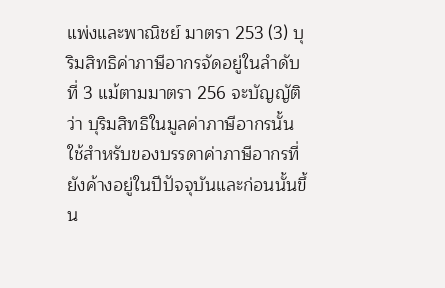แพ่งและพาณิชย์ มาตรา 253 (3) บุริมสิทธิค่าภาษีอากรจัดอยู่ในลำดับที่ 3 แม้ตามมาตรา 256 จะบัญญัติว่า บุริมสิทธิในมูลค่าภาษีอากรนั้นใช้สำหรับของบรรดาค่าภาษีอากรที่ยังค้างอยู่ในปีปัจจุบันและก่อนนั้นขึ้น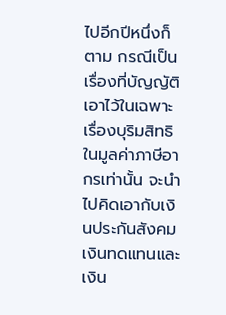ไปอีกปีหนึ่งก็ตาม กรณีเป็นเรื่องที่บัญญัติเอาไว้ในเฉพาะเรื่องบุริมสิทธิในมูลค่าภาษีอากรเท่านั้น จะนำไปคิดเอากับเงินประกันสังคม เงินทดแทนและเงิน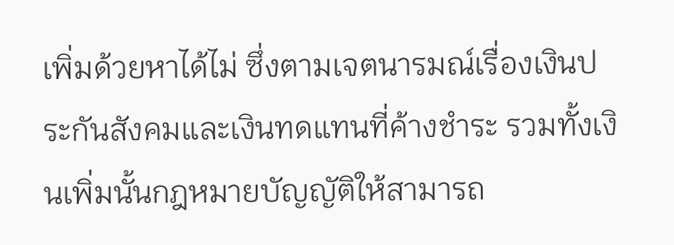เพิ่มด้วยหาได้ไม่ ซึ่งตามเจตนารมณ์เรื่องเงินประกันสังคมและเงินทดแทนที่ค้างชำระ รวมทั้งเงินเพิ่มนั้นกฎหมายบัญญัติให้สามารถ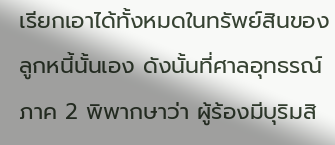เรียกเอาได้ทั้งหมดในทรัพย์สินของลูกหนี้นั้นเอง ดังนั้นที่ศาลอุทธรณ์ภาค 2 พิพากษาว่า ผู้ร้องมีบุริมสิ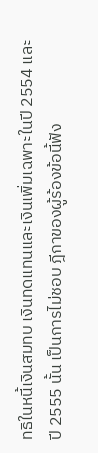ทธิในหนี้เงินสมทบ เงินทดแทนและเงินเพิ่มเฉพาะในปี 2554 และปี 2555 นั้น เป็นการไม่ชอบ ฎีกาของผู้ร้องข้อนี้ฟัง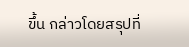ขึ้น กล่าวโดยสรุปที่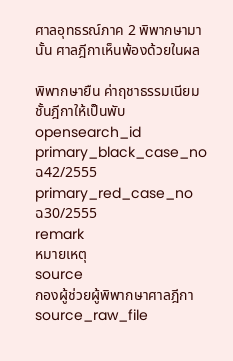ศาลอุทธรณ์ภาค 2 พิพากษามานั้น ศาลฎีกาเห็นพ้องด้วยในผล

พิพากษายืน ค่าฤชาธรรมเนียมชั้นฎีกาให้เป็นพับ
opensearch_id
primary_black_case_no
ฉ42/2555
primary_red_case_no
ฉ30/2555
remark
หมายเหตุ
source
กองผู้ช่วยผู้พิพากษาศาลฎีกา
source_raw_file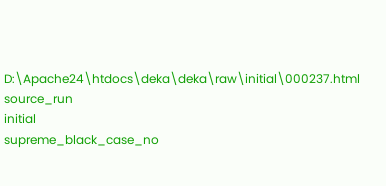D:\Apache24\htdocs\deka\deka\raw\initial\000237.html
source_run
initial
supreme_black_case_no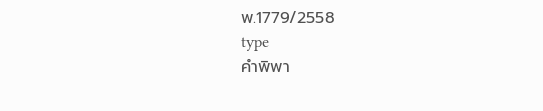พ.1779/2558
type
คำพิพา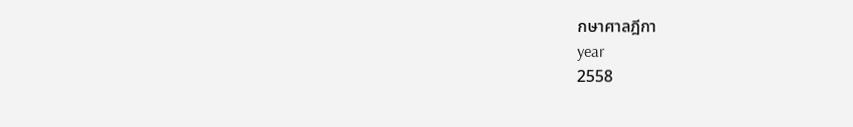กษาศาลฎีกา
year
2558